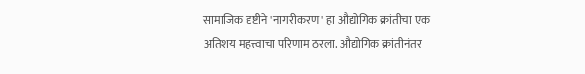सामाजिक दृष्टीने 'नागरीकरण' हा औद्योगिक क्रांतीचा एक अतिशय महत्त्वाचा परिणाम ठरला. औद्योगिक क्रांतीनंतर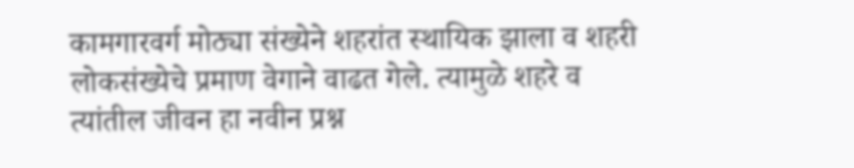कामगारवर्ग मोठ्या संख्येने शहरांत स्थायिक झाला व शहरी लोकसंख्येचे प्रमाण वेगाने वाढत गेले. त्यामुळे शहरे व त्यांतील जीवन हा नवीन प्रश्न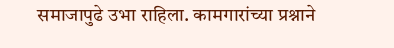समाजापुढे उभा राहिला. कामगारांच्या प्रश्नाने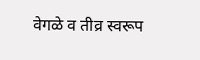वेगळे व तीव्र स्वरूप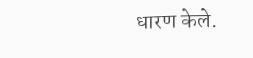धारण केले.